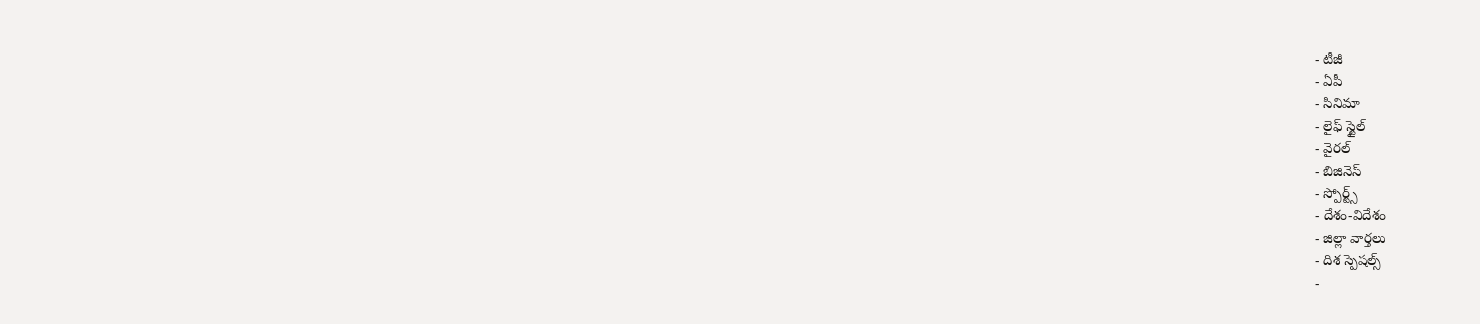- టీజీ
- ఏపీ
- సినిమా
- లైఫ్ స్టైల్
- వైరల్
- బిజినెస్
- స్పోర్ట్స్
- దేశం-విదేశం
- జిల్లా వార్తలు
- దిశ స్పెషల్స్
-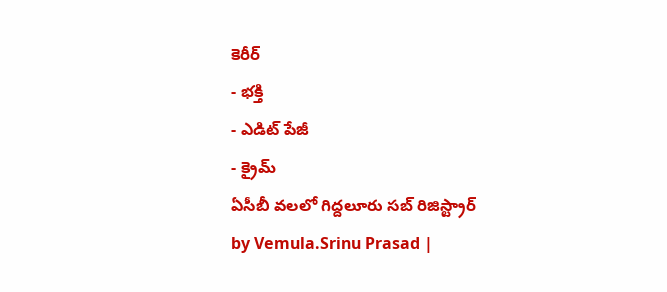కెరీర్
- భక్తి
- ఎడిట్ పేజీ
- క్రైమ్
ఏసీబీ వలలో గిద్దలూరు సబ్ రిజిస్ట్రార్
by Vemula.Srinu Prasad |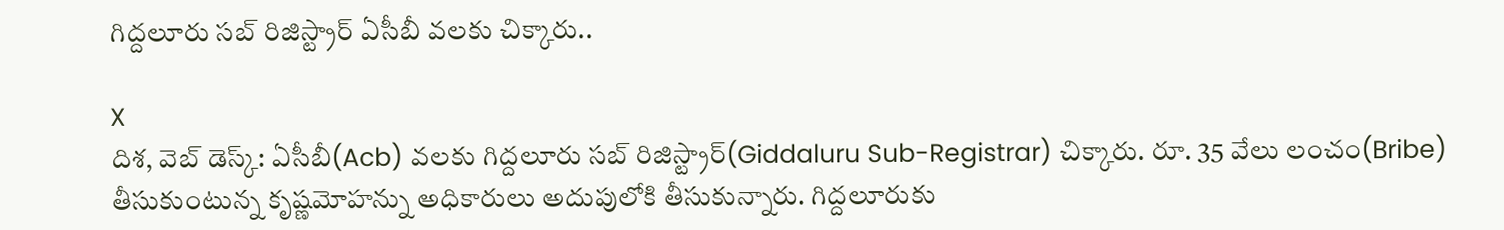గిద్దలూరు సబ్ రిజిస్ట్రార్ ఏసీబీ వలకు చిక్కారు..

X
దిశ, వెబ్ డెస్క్: ఏసీబీ(Acb) వలకు గిద్దలూరు సబ్ రిజిస్ట్రార్(Giddaluru Sub-Registrar) చిక్కారు. రూ. 35 వేలు లంచం(Bribe) తీసుకుంటున్న కృష్ణమోహన్ను అధికారులు అదుపులోకి తీసుకున్నారు. గిద్దలూరుకు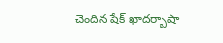చెందిన షేక్ ఖాదర్బాషా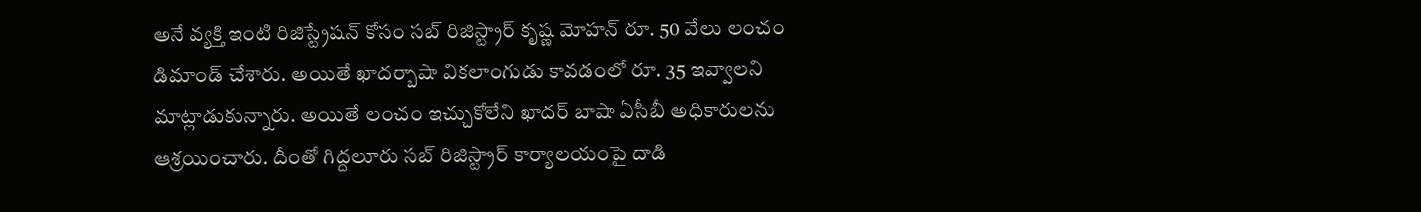అనే వ్యక్తి ఇంటి రిజిస్ట్రేషన్ కోసం సబ్ రిజిస్ట్రార్ కృష్ణ మోహన్ రూ. 50 వేలు లంచం డిమాండ్ చేశారు. అయితే ఖాదర్బాషా వికలాంగుడు కావడంలో రూ. 35 ఇవ్వాలని మాట్లాడుకున్నారు. అయితే లంచం ఇచ్చుకోలేని ఖాదర్ బాషా ఏసీబీ అధికారులను ఆశ్రయించారు. దీంతో గిద్దలూరు సబ్ రిజిస్ట్రార్ కార్యాలయంపై దాడి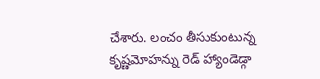చేశారు. లంచం తీసుకుంటున్న కృష్ణమోహన్ను రెడ్ హ్యాండెడ్గా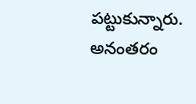పట్టుకున్నారు. అనంతరం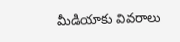మీడియాకు వివరాలు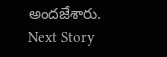అందజేశారు.
Next Story